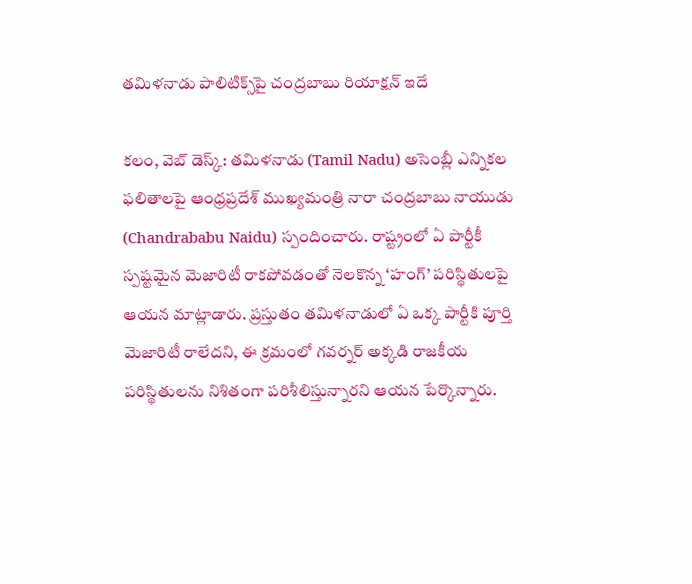తమిళనాడు పాలిటిక్స్‌పై చంద్రబాబు రియాక్షన్ ఇదే

కలం, వెబ్ డెస్క్: తమిళనాడు (Tamil Nadu) అసెంబ్లీ ఎన్నికల ఫలితాలపై ఆంధ్రప్రదేశ్ ముఖ్యమంత్రి నారా చంద్రబాబు నాయుడు (Chandrababu Naidu) స్పందించారు. రాష్ట్రంలో ఏ పార్టీకీ స్పష్టమైన మెజారిటీ రాకపోవడంతో నెలకొన్న ‘హంగ్’ పరిస్థితులపై ఆయన మాట్లాడారు. ప్రస్తుతం తమిళనాడులో ఏ ఒక్క పార్టీకి పూర్తి మెజారిటీ రాలేదని, ఈ క్రమంలో గవర్నర్ అక్కడి రాజకీయ పరిస్థితులను నిశితంగా పరిశీలిస్తున్నారని ఆయన పేర్కొన్నారు.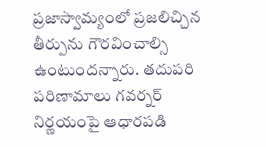ప్రజాస్వామ్యంలో ప్రజలిచ్చిన తీర్పును గౌరవించాల్సి ఉంటుందన్నారు. తదుపరి పరిణామాలు గవర్నర్ నిర్ణయంపై ఆధారపడి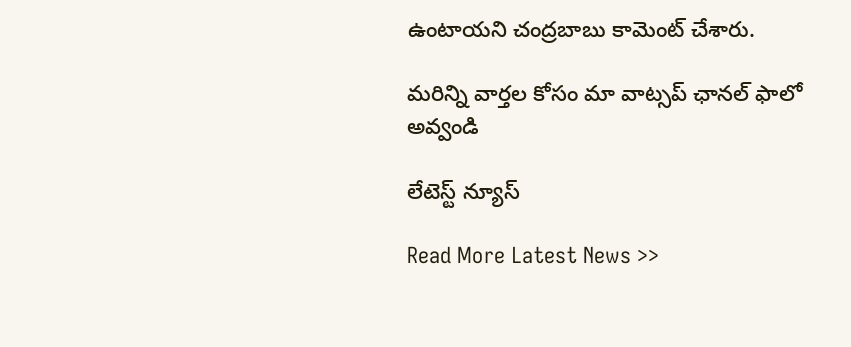ఉంటాయని చంద్రబాబు కామెంట్ చేశారు.

మ‌రిన్ని వార్త‌ల కోసం మా వాట్స‌ప్ ఛాన‌ల్ ఫాలో అవ్వండి

లేటెస్ట్ న్యూస్‌

Read More Latest News >>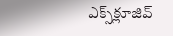ఎక్స్‌క్లూజివ్‌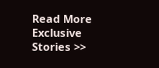Read More Exclusive Stories >>